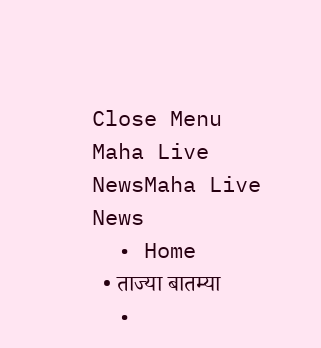Close Menu
Maha Live NewsMaha Live News
  • Home
  • ताज्या बातम्या
  •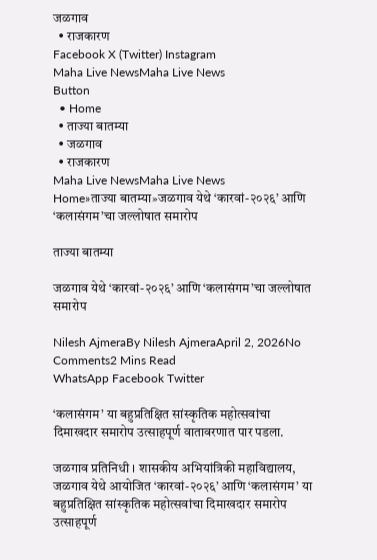जळगाव
  • राजकारण
Facebook X (Twitter) Instagram
Maha Live NewsMaha Live News
Button
  • Home
  • ताज्या बातम्या
  • जळगाव
  • राजकारण
Maha Live NewsMaha Live News
Home»ताज्या बातम्या»जळगाव येथे ‘कारवां-२०२६’ आणि ‘कलासंगम’चा जल्लोषात समारोप

ताज्या बातम्या

जळगाव येथे ‘कारवां-२०२६’ आणि ‘कलासंगम’चा जल्लोषात समारोप

Nilesh AjmeraBy Nilesh AjmeraApril 2, 2026No Comments2 Mins Read
WhatsApp Facebook Twitter

‘कलासंगम’ या बहुप्रतिक्षित सांस्कृतिक महोत्सवांचा दिमाखदार समारोप उत्साहपूर्ण वातावरणात पार पडला.

जळगाव प्रतिनिधी । शासकीय अभियांत्रिकी महाविद्यालय, जळगाव येथे आयोजित ‘कारवां-२०२६’ आणि ‘कलासंगम’ या बहुप्रतिक्षित सांस्कृतिक महोत्सवांचा दिमाखदार समारोप उत्साहपूर्ण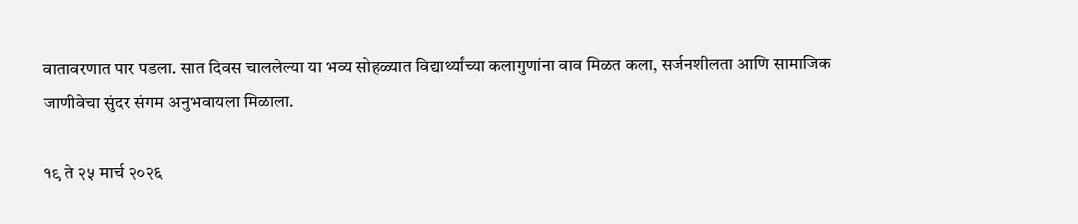वातावरणात पार पडला. सात दिवस चाललेल्या या भव्य सोहळ्यात विद्यार्थ्यांच्या कलागुणांना वाव मिळत कला, सर्जनशीलता आणि सामाजिक जाणीवेचा सुंदर संगम अनुभवायला मिळाला.

१९ ते २५ मार्च २०२६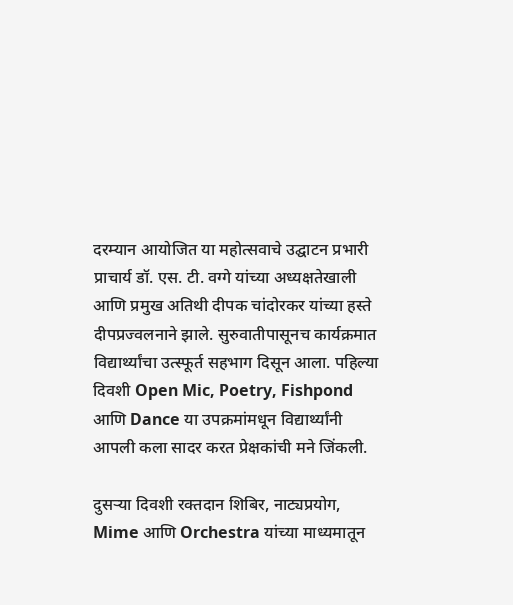दरम्यान आयोजित या महोत्सवाचे उद्घाटन प्रभारी प्राचार्य डॉ. एस. टी. वग्गे यांच्या अध्यक्षतेखाली आणि प्रमुख अतिथी दीपक चांदोरकर यांच्या हस्ते दीपप्रज्वलनाने झाले. सुरुवातीपासूनच कार्यक्रमात विद्यार्थ्यांचा उत्स्फूर्त सहभाग दिसून आला. पहिल्या दिवशी Open Mic, Poetry, Fishpond आणि Dance या उपक्रमांमधून विद्यार्थ्यांनी आपली कला सादर करत प्रेक्षकांची मने जिंकली.

दुसऱ्या दिवशी रक्तदान शिबिर, नाट्यप्रयोग, Mime आणि Orchestra यांच्या माध्यमातून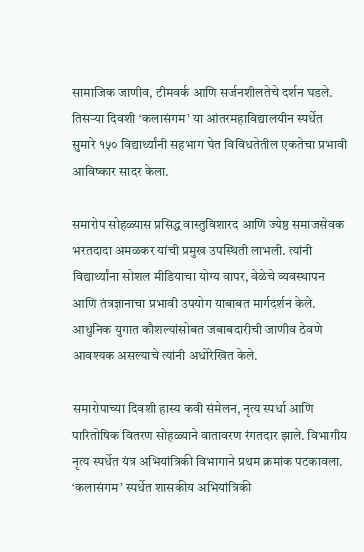सामाजिक जाणीव, टीमवर्क आणि सर्जनशीलतेचे दर्शन घडले. तिसऱ्या दिवशी ‘कलासंगम’ या आंतरमहाविद्यालयीन स्पर्धेत सुमारे १५० विद्यार्थ्यांनी सहभाग घेत विविधतेतील एकतेचा प्रभावी आविष्कार सादर केला.

समारोप सोहळ्यास प्रसिद्ध वास्तुविशारद आणि ज्येष्ठ समाजसेवक भरतदादा अमळकर यांची प्रमुख उपस्थिती लाभली. त्यांनी विद्यार्थ्यांना सोशल मीडियाचा योग्य वापर, वेळेचे व्यवस्थापन आणि तंत्रज्ञानाचा प्रभावी उपयोग याबाबत मार्गदर्शन केले. आधुनिक युगात कौशल्यांसोबत जबाबदारीची जाणीव ठेवणे आवश्यक असल्याचे त्यांनी अधोरेखित केले.

समारोपाच्या दिवशी हास्य कवी संमेलन, नृत्य स्पर्धा आणि पारितोषिक वितरण सोहळ्याने वातावरण रंगतदार झाले. विभागीय नृत्य स्पर्धेत यंत्र अभियांत्रिकी विभागाने प्रथम क्रमांक पटकावला. ‘कलासंगम’ स्पर्धेत शासकीय अभियांत्रिकी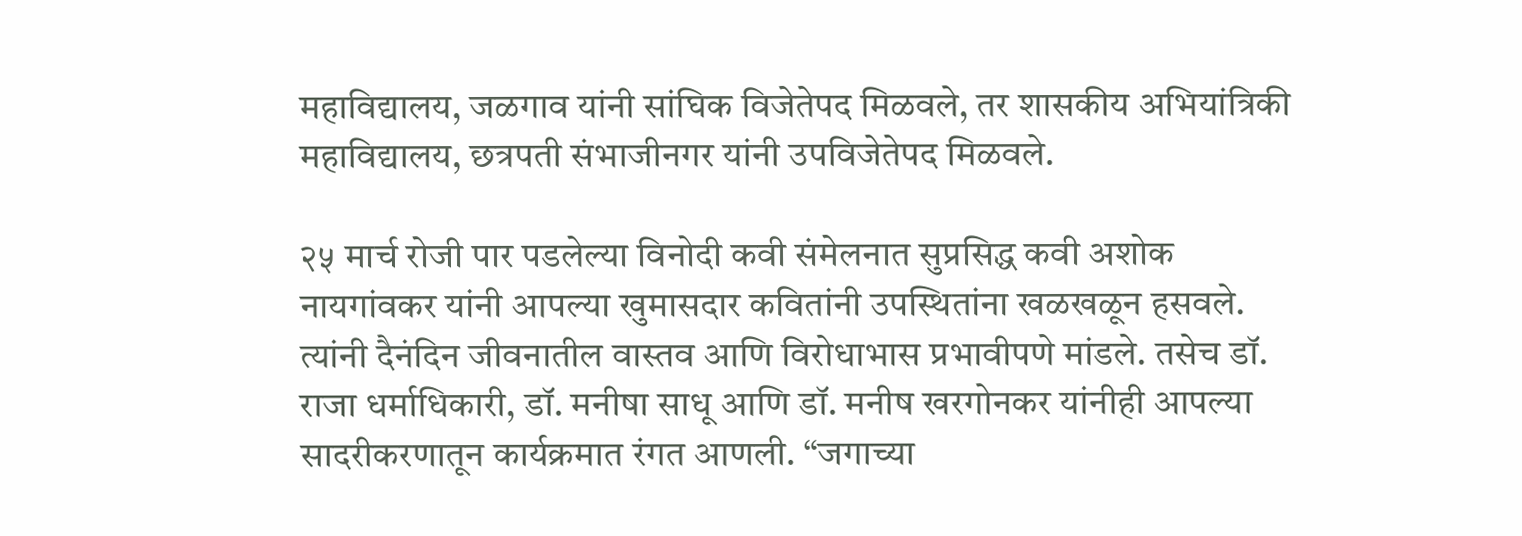महाविद्यालय, जळगाव यांनी सांघिक विजेतेपद मिळवले, तर शासकीय अभियांत्रिकी महाविद्यालय, छत्रपती संभाजीनगर यांनी उपविजेतेपद मिळवले.

२५ मार्च रोजी पार पडलेल्या विनोदी कवी संमेलनात सुप्रसिद्ध कवी अशोक नायगांवकर यांनी आपल्या खुमासदार कवितांनी उपस्थितांना खळखळून हसवले. त्यांनी दैनंदिन जीवनातील वास्तव आणि विरोधाभास प्रभावीपणे मांडले. तसेच डॉ. राजा धर्माधिकारी, डॉ. मनीषा साधू आणि डॉ. मनीष खरगोनकर यांनीही आपल्या सादरीकरणातून कार्यक्रमात रंगत आणली. “जगाच्या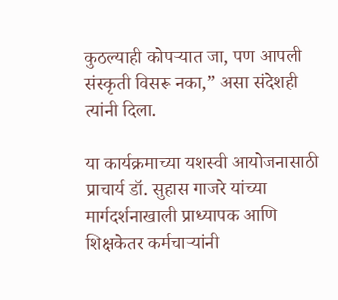कुठल्याही कोपऱ्यात जा, पण आपली संस्कृती विसरू नका,” असा संदेशही त्यांनी दिला.

या कार्यक्रमाच्या यशस्वी आयोजनासाठी प्राचार्य डॉ. सुहास गाजरे यांच्या मार्गदर्शनाखाली प्राध्यापक आणि शिक्षकेतर कर्मचाऱ्यांनी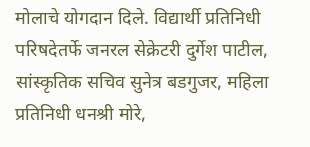मोलाचे योगदान दिले. विद्यार्थी प्रतिनिधी परिषदेतर्फे जनरल सेक्रेटरी दुर्गेश पाटील, सांस्कृतिक सचिव सुनेत्र बडगुजर, महिला प्रतिनिधी धनश्री मोरे,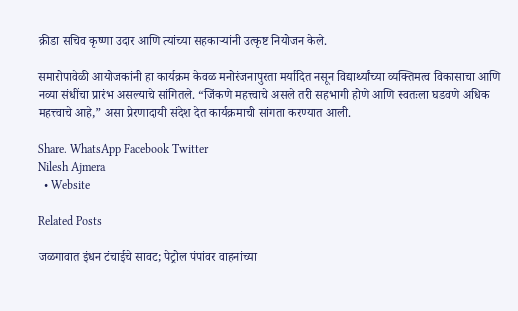क्रीडा सचिव कृष्णा उदार आणि त्यांच्या सहकाऱ्यांनी उत्कृष्ट नियोजन केले.

समारोपावेळी आयोजकांनी हा कार्यक्रम केवळ मनोरंजनापुरता मर्यादित नसून विद्यार्थ्यांच्या व्यक्तिमत्व विकासाचा आणि नव्या संधींचा प्रारंभ असल्याचे सांगितले. “जिंकणे महत्त्वाचे असले तरी सहभागी होणे आणि स्वतःला घडवणे अधिक महत्त्वाचे आहे,” असा प्रेरणादायी संदेश देत कार्यक्रमाची सांगता करण्यात आली.

Share. WhatsApp Facebook Twitter
Nilesh Ajmera
  • Website

Related Posts

जळगावात इंधन टंचाईचे सावट; पेट्रोल पंपांवर वाहनांच्या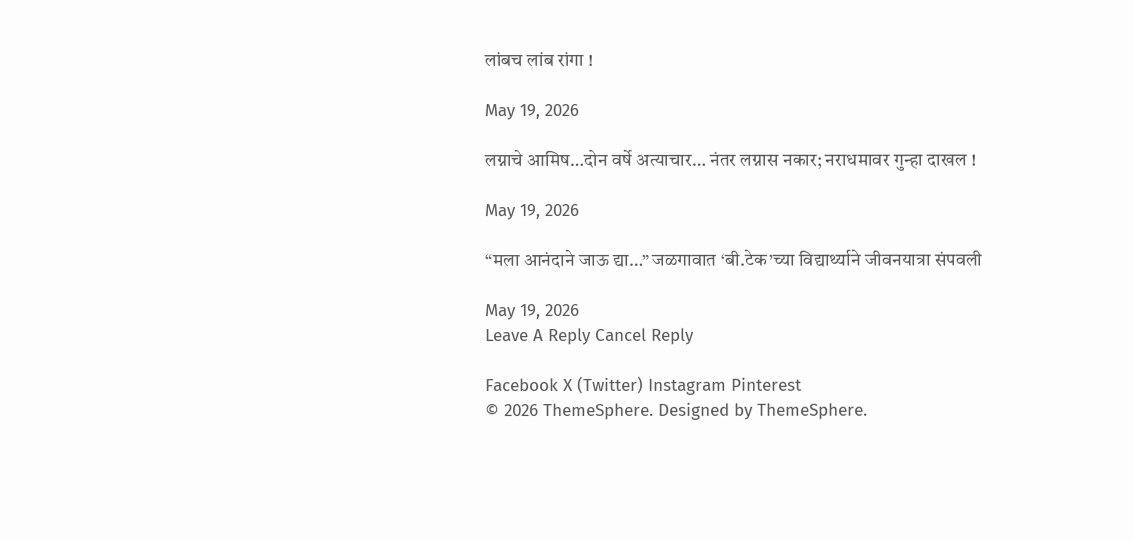लांबच लांब रांगा !

May 19, 2026

लग्नाचे आमिष…दोन वर्षे अत्याचार… नंतर लग्नास नकार; नराधमावर गुन्हा दाखल !

May 19, 2026

“मला आनंदाने जाऊ द्या…” जळगावात ‘बी.टेक’च्या विद्यार्थ्याने जीवनयात्रा संपवली

May 19, 2026
Leave A Reply Cancel Reply

Facebook X (Twitter) Instagram Pinterest
© 2026 ThemeSphere. Designed by ThemeSphere.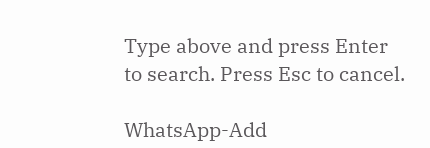Type above and press Enter to search. Press Esc to cancel.

WhatsApp-Add